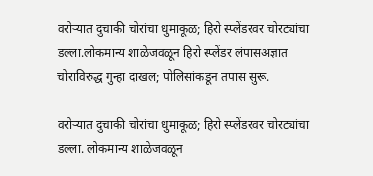वरोऱ्यात दुचाकी चोरांचा धुमाकूळ; हिरो स्प्लेंडरवर चोरट्यांचा डल्ला.लोकमान्य शाळेजवळून हिरो स्प्लेंडर लंपासअज्ञात चोराविरुद्ध गुन्हा दाखल; पोलिसांकडून तपास सुरू.

वरोऱ्यात दुचाकी चोरांचा धुमाकूळ; हिरो स्प्लेंडरवर चोरट्यांचा डल्ला. लोकमान्य शाळेजवळून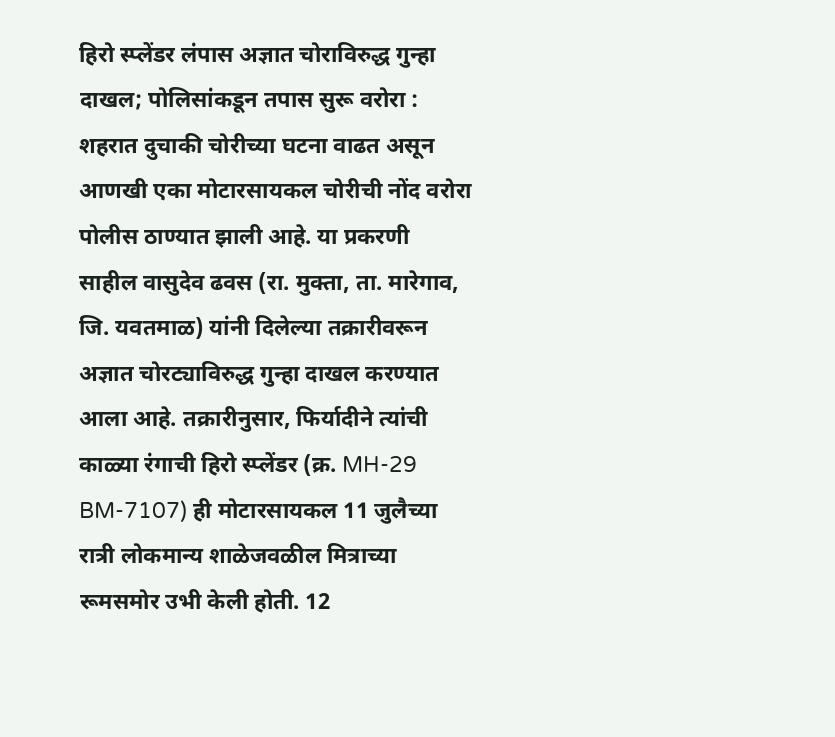हिरो स्प्लेंडर लंपास अज्ञात चोराविरुद्ध गुन्हा दाखल; पोलिसांकडून तपास सुरू वरोरा : शहरात दुचाकी चोरीच्या घटना वाढत असून आणखी एका मोटारसायकल चोरीची नोंद वरोरा पोलीस ठाण्यात झाली आहे. या प्रकरणी साहील वासुदेव ढवस (रा. मुक्ता, ता. मारेगाव, जि. यवतमाळ) यांनी दिलेल्या तक्रारीवरून अज्ञात चोरट्याविरुद्ध गुन्हा दाखल करण्यात आला आहे. तक्रारीनुसार, फिर्यादीने त्यांची काळ्या रंगाची हिरो स्प्लेंडर (क्र. MH-29 BM-7107) ही मोटारसायकल 11 जुलैच्या रात्री लोकमान्य शाळेजवळील मित्राच्या रूमसमोर उभी केली होती. 12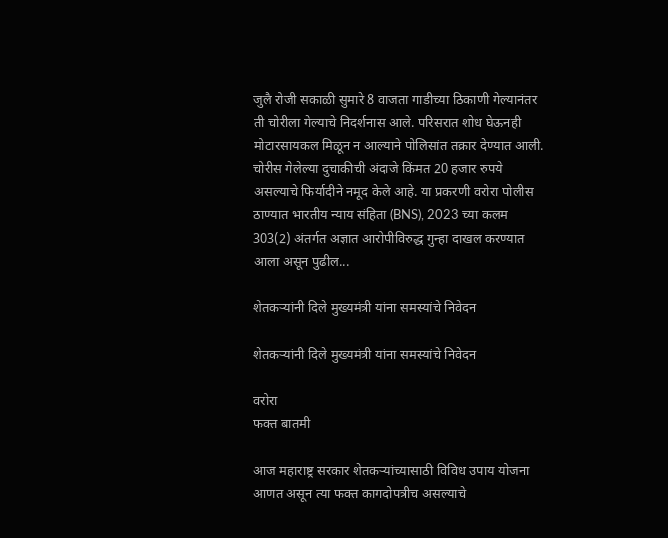जुलै रोजी सकाळी सुमारे 8 वाजता गाडीच्या ठिकाणी गेल्यानंतर ती चोरीला गेल्याचे निदर्शनास आले. परिसरात शोध घेऊनही मोटारसायकल मिळून न आल्याने पोलिसांत तक्रार देण्यात आली. चोरीस गेलेल्या दुचाकीची अंदाजे किंमत 20 हजार रुपये असल्याचे फिर्यादीने नमूद केले आहे. या प्रकरणी वरोरा पोलीस ठाण्यात भारतीय न्याय संहिता (BNS), 2023 च्या कलम 303(2) अंतर्गत अज्ञात आरोपीविरुद्ध गुन्हा दाखल करण्यात आला असून पुढील...

शेतकऱ्यांनी दिले मुख्यमंत्री यांना समस्यांचे निवेदन

शेतकऱ्यांनी दिले मुख्यमंत्री यांना समस्यांचे निवेदन

वरोरा
फक्त बातमी

आज महाराष्ट्र सरकार शेतकऱ्यांच्यासाठी विविध उपाय योजना आणत असून त्या फक्त कागदोपत्रीच असल्याचे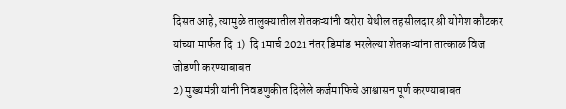दिसत आहे, त्यामुळे तालुक्यातील शेतकऱ्यांनी वरोरा येथील तहसीलदार श्री योगेश कौटकर यांच्या मार्फत दि  1)  दि 1मार्च 2021 नंतर डिमांड भरलेल्या शेतकऱ्यांना तात्काळ विज जोडणी करण्याबाबत
2) मुख्यमंत्री यांनी निवडणुकीत दिलेले कर्जमाफिचे आश्वासन पूर्ण करण्याबाबत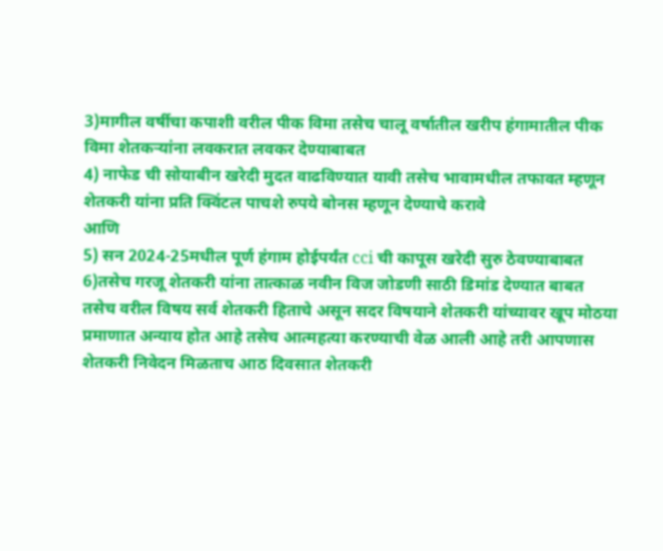3)मागील वर्षीचा कपाशी वरील पीक विमा तसेच चालू वर्षातील खरीप हंगामातील पीक विमा शेतकऱ्यांना लवकरात लवकर देण्याबाबत
4) नाफेड ची सोयाबीन खरेदी मुदत वाढविण्यात यावी तसेच भावामधील तफावत म्हणून शेतकरी यांना प्रति क्विंटल पाचशे रुपये बोनस म्हणून देण्याचे करावे
आणि
5) सन 2024-25मधील पूर्ण हंगाम होईपर्यंत cci ची कापूस खरेदी सुरु ठेवण्याबाबत
6)तसेच गरजू शेतकरी यांना तात्काळ नवीन विज जोडणी साठी डिमांड देण्यात बाबत
तसेच वरील विषय सर्व शेतकरी हिताचे असून सदर विषयाने शेतकरी यांच्यावर खूप मोठया प्रमाणात अन्याय होत आहे तसेच आत्महत्या करण्याची वेळ आली आहे तरी आपणास शेतकरी निवेदन मिळताच आठ दिवसात शेतकरी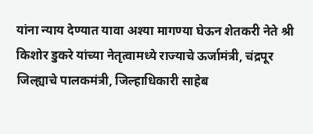यांना न्याय देण्यात यावा अश्या मागण्या घेऊन शेतकरी नेते श्री किशोर डुकरे यांच्या नेतृत्वामध्ये राज्याचे ऊर्जामंत्री, चंद्रपूर जिल्ह्याचे पालकमंत्री, जिल्हाधिकारी साहेब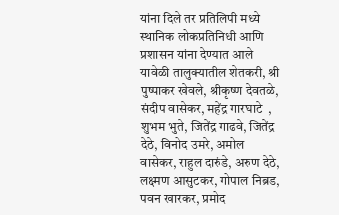यांना दिले तर प्रतिलिपी मध्ये स्थानिक लोकप्रतिनिधी आणि प्रशासन यांना देण्यात आले यावेळी तालुक्यातील शेतकरी, श्री पुष्पाकर खेवले, श्रीकृष्ण देवतळे, संदीप वासेकर, महेंद्र गारघाटे  , शुभम भुते, जितेंद्र गाढवे, जितेंद्र देठे, विनोद उमरे, अमोल वासेकर, राहुल दारुंडे, अरुण देठे, लक्ष्मण आसुटकर, गोपाल निब्रड, पवन खारकर, प्रमोद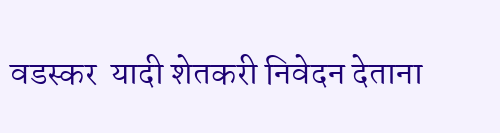वडस्कर  यादी शेतकरी निवेदन देताना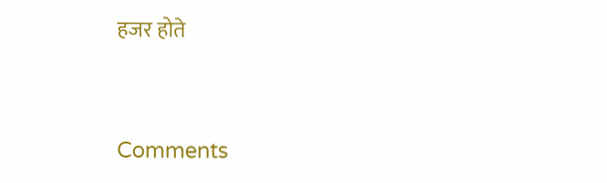हजर होते


Comments